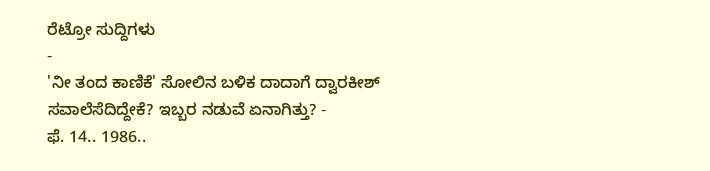ರೆಟ್ರೋ ಸುದ್ದಿಗಳು
-
'ನೀ ತಂದ ಕಾಣಿಕೆ' ಸೋಲಿನ ಬಳಿಕ ದಾದಾಗೆ ದ್ವಾರಕೀಶ್ ಸವಾಲೆಸೆದಿದ್ದೇಕೆ? ಇಬ್ಬರ ನಡುವೆ ಏನಾಗಿತ್ತು? -
ಫೆ. 14.. 1986..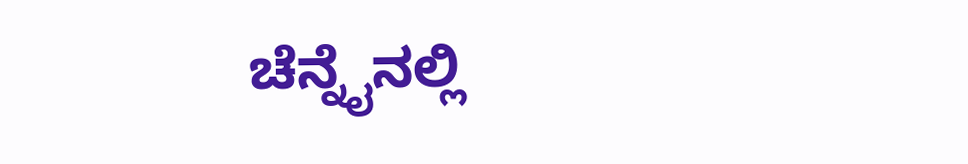ಚೆನ್ನೈನಲ್ಲಿ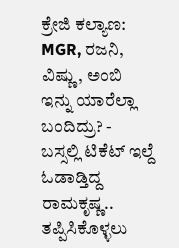ಕ್ರೇಜಿ ಕಲ್ಯಾಣ: MGR, ರಜನಿ, ವಿಷ್ಣು, ಅಂಬಿ ಇನ್ನು ಯಾರೆಲ್ಲಾ ಬಂದಿದ್ರು? -
ಬಸ್ಸಲ್ಲಿ ಟಿಕೆಟ್ ಇಲ್ದೆ ಓಡಾಡ್ತಿದ್ದ ರಾಮಕೃಷ್ಣ.. ತಪ್ಪಿಸಿಕೊಳ್ಳಲು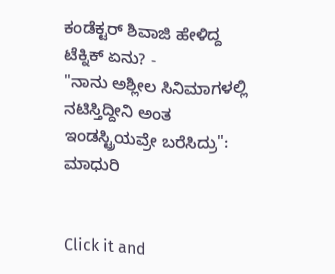ಕಂಡೆಕ್ಟರ್ ಶಿವಾಜಿ ಹೇಳಿದ್ದ ಟೆಕ್ನಿಕ್ ಏನು? -
"ನಾನು ಅಶ್ಲೀಲ ಸಿನಿಮಾಗಳಲ್ಲಿ ನಟಿಸ್ತಿದ್ದೀನಿ ಅಂತ ಇಂಡಸ್ಟ್ರಿಯವ್ರೇ ಬರೆಸಿದ್ರು": ಮಾಧುರಿ


Click it and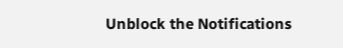Unblock the Notifications